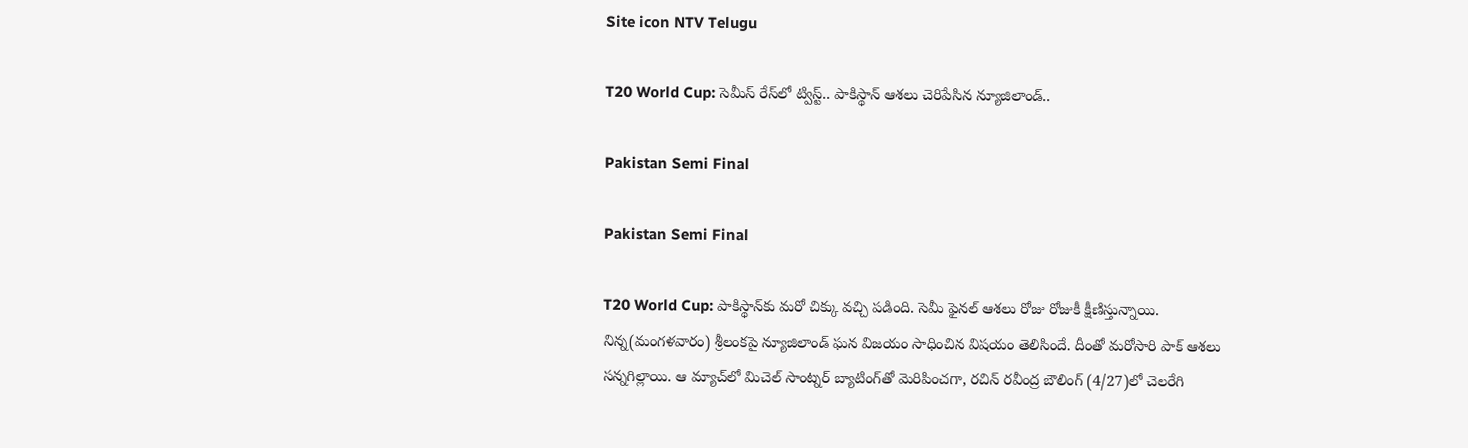Site icon NTV Telugu

T20 World Cup: సెమీస్ రేస్‌లో ట్విస్ట్.. పాకిస్థాన్‌ ఆశలు చెరిపేసిన న్యూజిలాండ్..

Pakistan Semi Final

Pakistan Semi Final

T20 World Cup: పాకిస్థాన్‌కు మరో చిక్కు వచ్చి పడింది. సెమీ ఫైనల్ ఆశలు రోజు రోజుకీ క్షీణిస్తున్నాయి. నిన్న(మంగళవారం) శ్రీలంకపై న్యూజిలాండ్ ఘన విజయం సాధించిన విషయం తెలిసిందే. దీంతో మరోసారి పాక్ ఆశలు సన్నగిల్లాయి. ఆ మ్యాచ్‌లో మిచెల్ సాంట్నర్ బ్యాటింగ్‌తో మెరిపించగా, రచిన్ రవీంద్ర బౌలింగ్‌ (4/27)లో చెలరేగి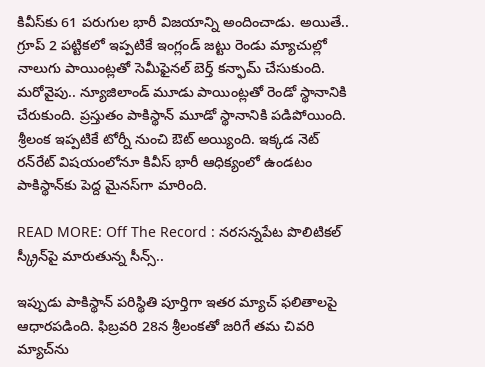కివీస్‌కు 61 పరుగుల భారీ విజయాన్ని అందించాడు. అయితే.. గ్రూప్‌ 2 పట్టికలో ఇప్పటికే ఇంగ్లండ్ జట్టు రెండు మ్యాచుల్లో నాలుగు పాయింట్లతో సెమీఫైనల్‌ బెర్త్ కన్ఫామ్ చేసుకుంది. మరోవైపు.. న్యూజిలాండ్ మూడు పాయింట్లతో రెండో స్థానానికి చేరుకుంది. ప్రస్తుతం పాకిస్థాన్ మూడో స్థానానికి పడిపోయింది. శ్రీలంక ఇప్పటికే టోర్నీ నుంచి ఔట్ అయ్యింది. ఇక్కడ నెట్ రన్‌రేట్ విషయంలోనూ కివీస్ భారీ ఆధిక్యంలో ఉండటం పాకిస్థాన్‌కు పెద్ద మైనస్‌గా మారింది.

READ MORE: Off The Record : నరసన్నపేట పొలిటికల్ స్క్రీన్‌పై మారుతున్న సీన్స్..

ఇప్పుడు పాకిస్థాన్ పరిస్థితి పూర్తిగా ఇతర మ్యాచ్ ఫలితాలపై ఆధారపడింది. ఫిబ్రవరి 28న శ్రీలంకతో జరిగే తమ చివరి మ్యాచ్‌ను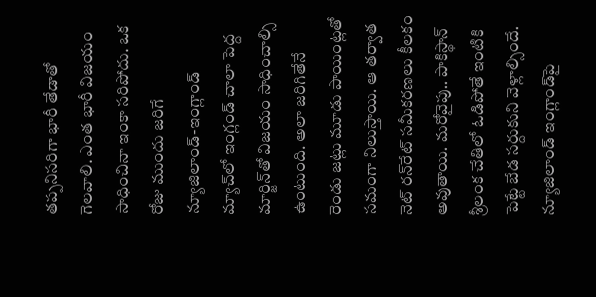తప్పనిసరిగా భారీ తేడాతో గెలవాలి. ఎంత భారీ విజయం సాధించినా ఇంకా సరిపోదు. ఒక రోజు ముందు జరిగే న్యూజిలాండ్-ఇంగ్లాండ్ మ్యాచ్‌లో ఇంగ్లండ్ చాలా పెద్ద మార్జిన్‌తో విజయం సాధించాల్సి ఉంటుంది. అలా జరిగితేనే రెండు జట్లు మూడు పాయింట్లతో సమంగా నిలుస్తాయి. ఆ తర్వాత నెట్ రన్‌రేట్ సమీకరణలు కీలకం అవుతాయి. మరోవైపు.. పాకిస్థాన్ శ్రీలంక చేతిలో ఓడిపోతే ఇంటికి పెట్టే బేడ సర్దుకుని వెళ్లాల్సిందే. న్యూజిలాండ్ ఇంగ్లాండ్‌పై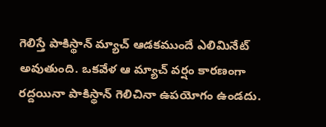గెలిస్తే పాకిస్థాన్ మ్యాచ్ ఆడకముందే ఎలిమినేట్ అవుతుంది. ఒకవేళ ఆ మ్యాచ్ వర్షం కారణంగా రద్దయినా పాకిస్థాన్ గెలిచినా ఉపయోగం ఉండదు.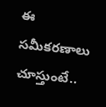ఈ సమీకరణాలు చూస్తుంటే..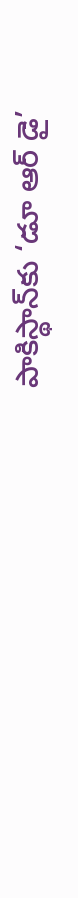పాకిస్థాన్‌కు ‘డూ ఆర్ డై’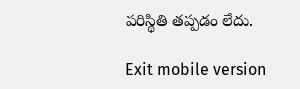పరిస్థితి తప్పడం లేదు.

Exit mobile version